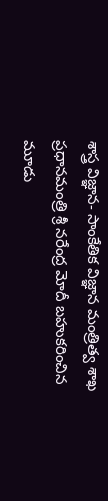శాస్త్ర విజ్ఞాన- సాంకేతిక విజ్ఞాన మంత్రిత్వ శాఖ
ప్రధానమంత్రి శ్రీ నరేంద్ర మోదీ బహుకరించిన మూడు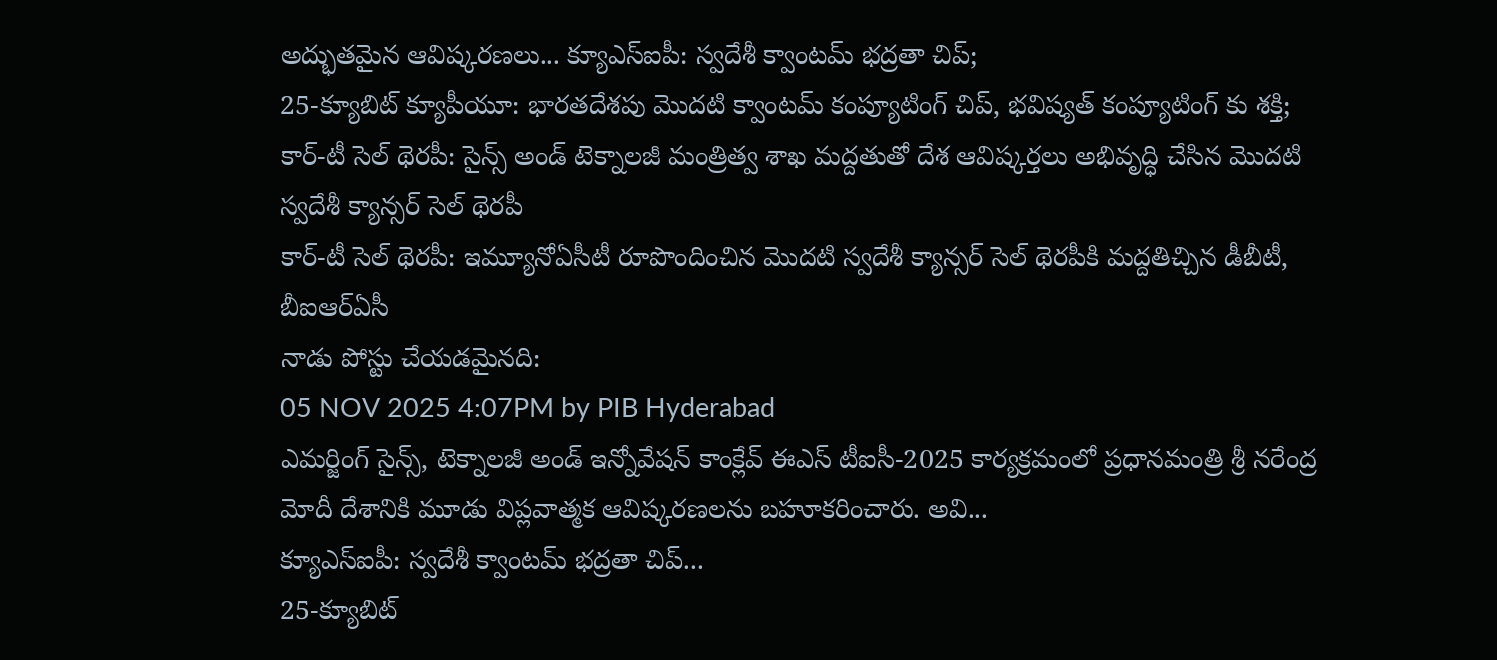అద్భుతమైన ఆవిష్కరణలు... క్యూఎస్ఐపీ: స్వదేశీ క్వాంటమ్ భద్రతా చిప్;
25-క్యూబిట్ క్యూపీయూ: భారతదేశపు మొదటి క్వాంటమ్ కంప్యూటింగ్ చిప్, భవిష్యత్ కంప్యూటింగ్ కు శక్తి;
కార్-టీ సెల్ థెరపీ: సైన్స్ అండ్ టెక్నాలజీ మంత్రిత్వ శాఖ మద్దతుతో దేశ ఆవిష్కర్తలు అభివృద్ధి చేసిన మొదటి స్వదేశీ క్యాన్సర్ సెల్ థెరపీ
కార్-టీ సెల్ థెరపీ: ఇమ్యూనోఏసీటీ రూపొందించిన మొదటి స్వదేశీ క్యాన్సర్ సెల్ థెరపీకి మద్దతిచ్చిన డీబీటీ, బీఐఆర్ఏసీ
నాడు పోస్టు చేయడమైనది:
05 NOV 2025 4:07PM by PIB Hyderabad
ఎమర్జింగ్ సైన్స్, టెక్నాలజీ అండ్ ఇన్నోవేషన్ కాంక్లేవ్ ఈఎస్ టీఐసీ-2025 కార్యక్రమంలో ప్రధానమంత్రి శ్రీ నరేంద్ర మోదీ దేశానికి మూడు విప్లవాత్మక ఆవిష్కరణలను బహూకరించారు. అవి...
క్యూఎస్ఐపీ: స్వదేశీ క్వాంటమ్ భద్రతా చిప్...
25-క్యూబిట్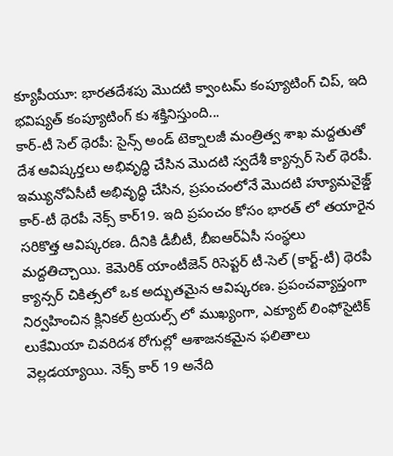క్యూపీయూ: భారతదేశపు మొదటి క్వాంటమ్ కంప్యూటింగ్ చిప్, ఇది భవిష్యత్ కంప్యూటింగ్ కు శక్తినిస్తుంది...
కార్-టీ సెల్ థెరపీ: సైన్స్ అండ్ టెక్నాలజీ మంత్రిత్వ శాఖ మద్దతుతో దేశ ఆవిష్కర్తలు అభివృద్ధి చేసిన మొదటి స్వదేశీ క్యాన్సర్ సెల్ థెరపీ. ఇమ్యునోఏసీటీ అభివృద్ధి చేసిన, ప్రపంచంలోనే మొదటి హ్యూమనైజ్డ్ కార్-టీ థెరపీ నెక్స్ కార్19. ఇది ప్రపంచం కోసం భారత్ లో తయారైన సరికొత్త ఆవిష్కరణ. దీనికి డీబీటీ, బీఐఆర్ఏసీ సంస్థలు మద్దతిచ్చాయి. కెమెరిక్ యాంటీజెన్ రిసెప్టర్ టీ-సెల్ (కార్ట్-టీ) థెరపీ క్యాన్సర్ చికిత్సలో ఒక అద్భుతమైన ఆవిష్కరణ. ప్రపంచవ్యాప్తంగా నిర్వహించిన క్లినికల్ ట్రయల్స్ లో ముఖ్యంగా, ఎక్యూట్ లింఫోసైటిక్ లుకేమియా చివరిదశ రోగుల్లో ఆశాజనకమైన ఫలితాలు వెల్లడయ్యాయి. నెక్స్ కార్ 19 అనేది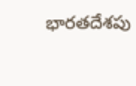భారతదేశపు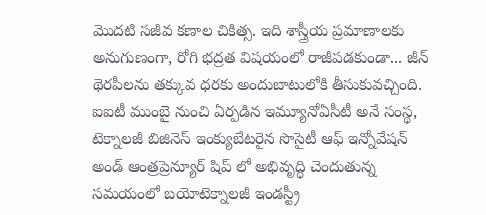మొదటి సజీవ కణాల చికిత్స. ఇది శాస్త్రీయ ప్రమాణాలకు అనుగుణంగా, రోగి భద్రత విషయంలో రాజీపడకుండా... జీన్ థెరపీలను తక్కువ ధరకు అందుబాటులోకి తీసుకువచ్చింది. ఐఐటీ ముంబై నుంచి ఏర్పడిన ఇమ్యూనోఏసీటీ అనే సంస్థ, టెక్నాలజీ బిజినెస్ ఇంక్యుబేటరైన సొసైటీ ఆఫ్ ఇన్నోవేషన్ అండ్ ఆంత్రప్రెన్యూర్ షిప్ లో అభివృద్ధి చెందుతున్న సమయంలో బయోటెక్నాలజీ ఇండస్ట్రీ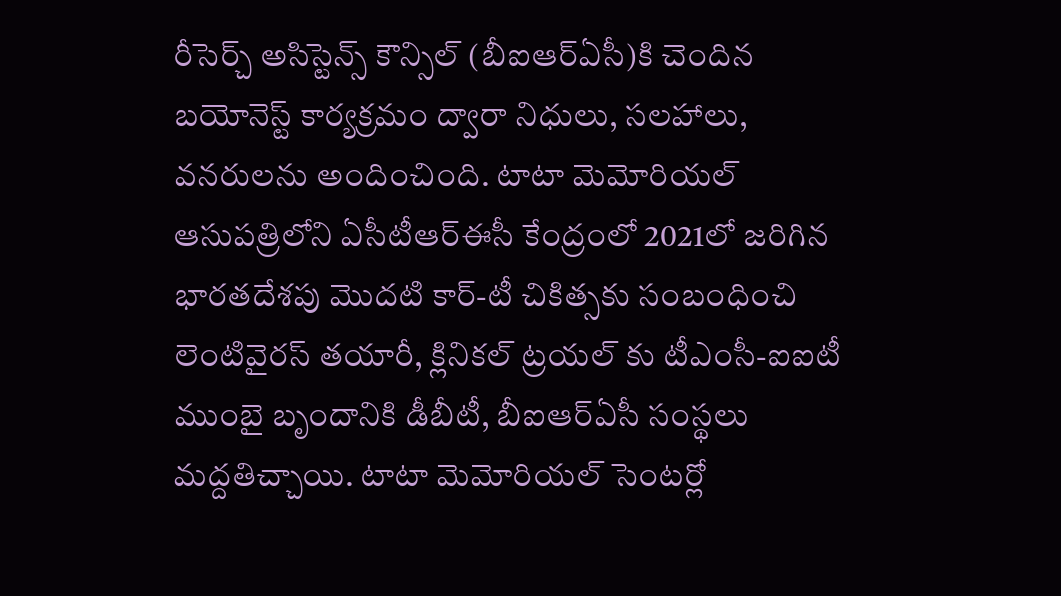రీసెర్చ్ అసిస్టెన్స్ కౌన్సిల్ (బీఐఆర్ఏసీ)కి చెందిన బయోనెస్ట్ కార్యక్రమం ద్వారా నిధులు, సలహాలు, వనరులను అందించింది. టాటా మెమోరియల్ ఆసుపత్రిలోని ఏసీటీఆర్ఈసీ కేంద్రంలో 2021లో జరిగిన భారతదేశపు మొదటి కార్-టీ చికిత్సకు సంబంధించి లెంటివైరస్ తయారీ, క్లినికల్ ట్రయల్ కు టీఎంసీ-ఐఐటీ ముంబై బృందానికి డీబీటీ, బీఐఆర్ఏసీ సంస్థలు మద్దతిచ్చాయి. టాటా మెమోరియల్ సెంటర్లో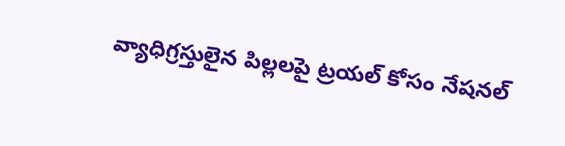వ్యాధిగ్రస్తులైన పిల్లలపై ట్రయల్ కోసం నేషనల్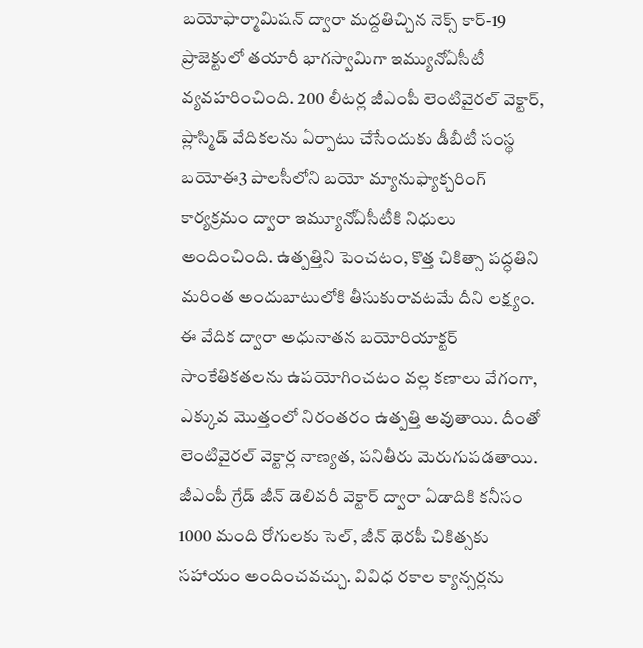బయోఫార్మామిషన్ ద్వారా మద్దతిచ్చిన నెక్స్ కార్-19 ప్రాజెక్టులో తయారీ భాగస్వామిగా ఇమ్యునోఏసీటీ వ్యవహరించింది. 200 లీటర్ల జీఎంపీ లెంటివైరల్ వెక్టార్, ప్లాస్మిడ్ వేదికలను ఏర్పాటు చేసేందుకు డీబీటీ సంస్థ బయోఈ3 పాలసీలోని బయో మ్యానుఫ్యాక్చరింగ్ కార్యక్రమం ద్వారా ఇమ్యూనోఏసీటీకి నిధులు అందించింది. ఉత్పత్తిని పెంచటం, కొత్త చికిత్సా పద్ధతిని మరింత అందుబాటులోకి తీసుకురావటమే దీని లక్ష్యం. ఈ వేదిక ద్వారా అధునాతన బయోరియాక్టర్ సాంకేతికతలను ఉపయోగించటం వల్ల కణాలు వేగంగా, ఎక్కువ మొత్తంలో నిరంతరం ఉత్పత్తి అవుతాయి. దీంతో లెంటివైరల్ వెక్టార్ల నాణ్యత, పనితీరు మెరుగుపడతాయి. జీఎంపీ గ్రేడ్ జీన్ డెలివరీ వెక్టార్ ద్వారా ఏడాదికి కనీసం 1000 మంది రోగులకు సెల్, జీన్ థెరపీ చికిత్సకు సహాయం అందించవచ్చు. వివిధ రకాల క్యాన్సర్లను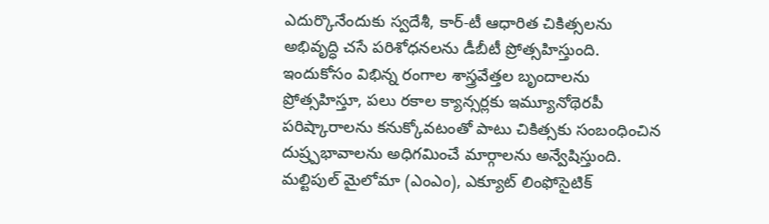ఎదుర్కొనేందుకు స్వదేశీ, కార్-టీ ఆధారిత చికిత్సలను అభివృద్ధి చసే పరిశోధనలను డీబీటీ ప్రోత్సహిస్తుంది. ఇందుకోసం విభిన్న రంగాల శాస్త్రవేత్తల బృందాలను ప్రోత్సహిస్తూ, పలు రకాల క్యాన్సర్లకు ఇమ్యూనోథెరపీ పరిష్కారాలను కనుక్కోవటంతో పాటు చికిత్సకు సంబంధించిన దుష్ర్పభావాలను అధిగమించే మార్గాలను అన్వేషిస్తుంది. మల్టిపుల్ మైలోమా (ఎంఎం), ఎక్యూట్ లింఫోసైటిక్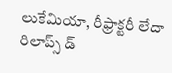లుకేమియా, రీఫ్రాక్టరీ లేదా రిలాప్స్ డ్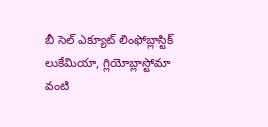బీ సెల్ ఎక్యూట్ లింఫోబ్లాస్టిక్ లుకేమియా, గ్లియోబ్లాస్టోమా వంటి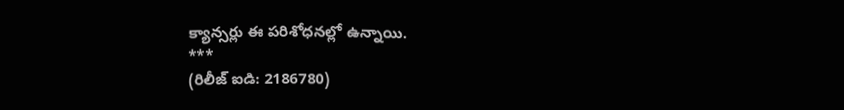క్యాన్సర్లు ఈ పరిశోధనల్లో ఉన్నాయి.
***
(రిలీజ్ ఐడి: 2186780)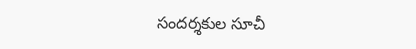సందర్శకుల సూచీ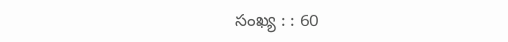సంఖ్య : : 60